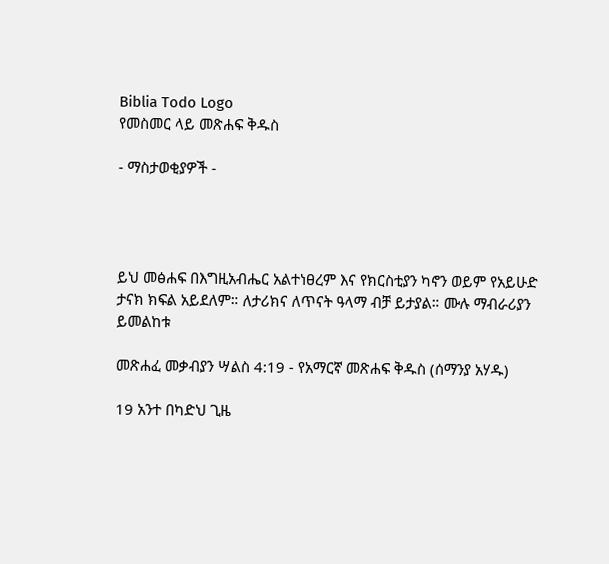Biblia Todo Logo
የመስመር ላይ መጽሐፍ ቅዱስ

- ማስታወቂያዎች -




ይህ መፅሐፍ በእግዚአብሔር አልተነፀረም እና የክርስቲያን ካኖን ወይም የአይሁድ ታናክ ክፍል አይደለም። ለታሪክና ለጥናት ዓላማ ብቻ ይታያል። ሙሉ ማብራሪያን ይመልከቱ

መጽሐፈ መቃብያን ሣልስ 4:19 - የአማርኛ መጽሐፍ ቅዱስ (ሰማንያ አሃዱ)

19 አንተ በካድህ ጊዜ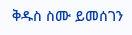ቅዱስ ስሙ ይመሰገን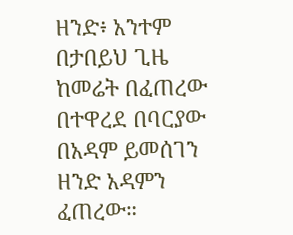ዘንድ፥ አንተም በታበይህ ጊዜ ከመሬት በፈጠረው በተዋረደ በባርያው በአዳም ይመሰገን ዘንድ አዳምን ፈጠረው።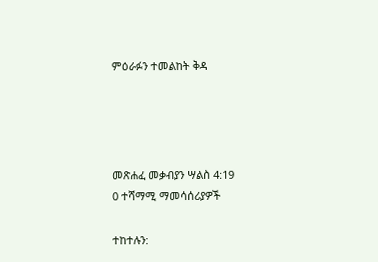ምዕራፉን ተመልከት ቅዳ




መጽሐፈ መቃብያን ሣልስ 4:19
0 ተሻማሚ ማመሳሰሪያዎች

ተከተሉን: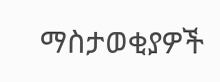ማስታወቂያዎች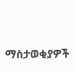ማስታወቂያዎች